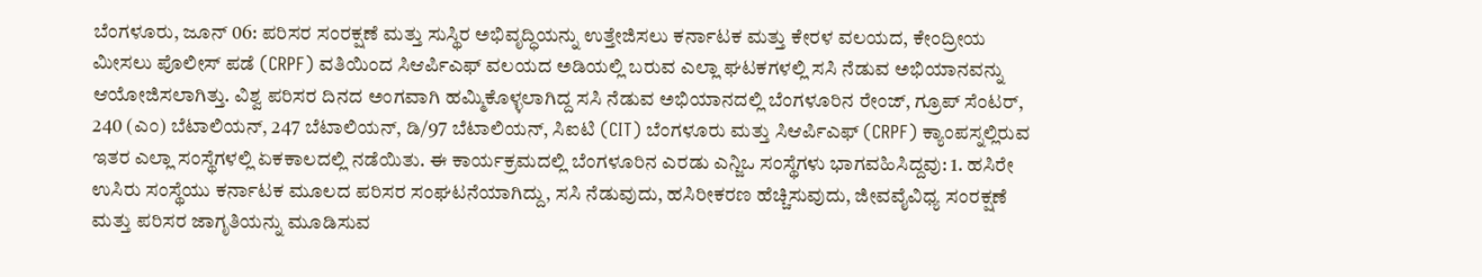ಬೆಂಗಳೂರು, ಜೂನ್ 06: ಪರಿಸರ ಸಂರಕ್ಷಣೆ ಮತ್ತು ಸುಸ್ಥಿರ ಅಭಿವೃದ್ಧಿಯನ್ನು ಉತ್ತೇಜಿಸಲು ಕರ್ನಾಟಕ ಮತ್ತು ಕೇರಳ ವಲಯದ, ಕೇಂದ್ರೀಯ ಮೀಸಲು ಪೊಲೀಸ್ ಪಡೆ (CRPF) ವತಿಯಿಂದ ಸಿಆರ್ಪಿಎಫ್ ವಲಯದ ಅಡಿಯಲ್ಲಿ ಬರುವ ಎಲ್ಲಾ ಘಟಕಗಳಲ್ಲಿ ಸಸಿ ನೆಡುವ ಅಭಿಯಾನವನ್ನು ಆಯೋಜಿಸಲಾಗಿತ್ತು. ವಿಶ್ವ ಪರಿಸರ ದಿನದ ಅಂಗವಾಗಿ ಹಮ್ಮಿಕೊಳ್ಳಲಾಗಿದ್ದ ಸಸಿ ನೆಡುವ ಅಭಿಯಾನದಲ್ಲಿ ಬೆಂಗಳೂರಿನ ರೇಂಜ್, ಗ್ರೂಪ್ ಸೆಂಟರ್, 240 (ಎಂ) ಬೆಟಾಲಿಯನ್, 247 ಬೆಟಾಲಿಯನ್, ಡಿ/97 ಬೆಟಾಲಿಯನ್, ಸಿಐಟಿ (CIT) ಬೆಂಗಳೂರು ಮತ್ತು ಸಿಆರ್ಪಿಎಫ್ (CRPF) ಕ್ಯಾಂಪಸ್ನಲ್ಲಿರುವ ಇತರ ಎಲ್ಲಾ ಸಂಸ್ಥೆಗಳಲ್ಲಿ ಏಕಕಾಲದಲ್ಲಿ ನಡೆಯಿತು. ಈ ಕಾರ್ಯಕ್ರಮದಲ್ಲಿ ಬೆಂಗಳೂರಿನ ಎರಡು ಎನ್ಜಿಒ ಸಂಸ್ಥೆಗಳು ಭಾಗವಹಿಸಿದ್ದವು: 1. ಹಸಿರೇ ಉಸಿರು ಸಂಸ್ಥೆಯು ಕರ್ನಾಟಕ ಮೂಲದ ಪರಿಸರ ಸಂಘಟನೆಯಾಗಿದ್ದು, ಸಸಿ ನೆಡುವುದು, ಹಸಿರೀಕರಣ ಹೆಚ್ಚಿಸುವುದು, ಜೀವವೈವಿಧ್ಯ ಸಂರಕ್ಷಣೆ ಮತ್ತು ಪರಿಸರ ಜಾಗೃತಿಯನ್ನು ಮೂಡಿಸುವ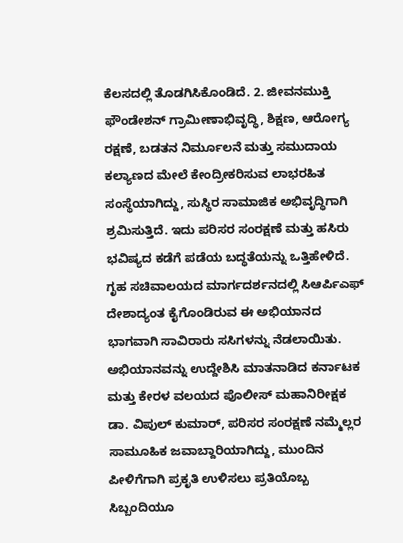ಕೆಲಸದಲ್ಲಿ ತೊಡಗಿಸಿಕೊಂಡಿದೆ. 2. ಜೀವನಮುಕ್ತಿ ಫೌಂಡೇಶನ್ ಗ್ರಾಮೀಣಾಭಿವೃದ್ಧಿ, ಶಿಕ್ಷಣ, ಆರೋಗ್ಯ ರಕ್ಷಣೆ, ಬಡತನ ನಿರ್ಮೂಲನೆ ಮತ್ತು ಸಮುದಾಯ ಕಲ್ಯಾಣದ ಮೇಲೆ ಕೇಂದ್ರೀಕರಿಸುವ ಲಾಭರಹಿತ ಸಂಸ್ಥೆಯಾಗಿದ್ದು, ಸುಸ್ಥಿರ ಸಾಮಾಜಿಕ ಅಭಿವೃದ್ಧಿಗಾಗಿ ಶ್ರಮಿಸುತ್ತಿದೆ. ಇದು ಪರಿಸರ ಸಂರಕ್ಷಣೆ ಮತ್ತು ಹಸಿರು ಭವಿಷ್ಯದ ಕಡೆಗೆ ಪಡೆಯ ಬದ್ಧತೆಯನ್ನು ಒತ್ತಿಹೇಳಿದೆ. ಗೃಹ ಸಚಿವಾಲಯದ ಮಾರ್ಗದರ್ಶನದಲ್ಲಿ ಸಿಆರ್ಪಿಎಫ್ ದೇಶಾದ್ಯಂತ ಕೈಗೊಂಡಿರುವ ಈ ಅಭಿಯಾನದ ಭಾಗವಾಗಿ ಸಾವಿರಾರು ಸಸಿಗಳನ್ನು ನೆಡಲಾಯಿತು. ಅಭಿಯಾನವನ್ನು ಉದ್ದೇಶಿಸಿ ಮಾತನಾಡಿದ ಕರ್ನಾಟಕ ಮತ್ತು ಕೇರಳ ವಲಯದ ಪೊಲೀಸ್ ಮಹಾನಿರೀಕ್ಷಕ ಡಾ. ವಿಪುಲ್ ಕುಮಾರ್, ಪರಿಸರ ಸಂರಕ್ಷಣೆ ನಮ್ಮೆಲ್ಲರ ಸಾಮೂಹಿಕ ಜವಾಬ್ದಾರಿಯಾಗಿದ್ದು, ಮುಂದಿನ ಪೀಳಿಗೆಗಾಗಿ ಪ್ರಕೃತಿ ಉಳಿಸಲು ಪ್ರತಿಯೊಬ್ಬ ಸಿಬ್ಬಂದಿಯೂ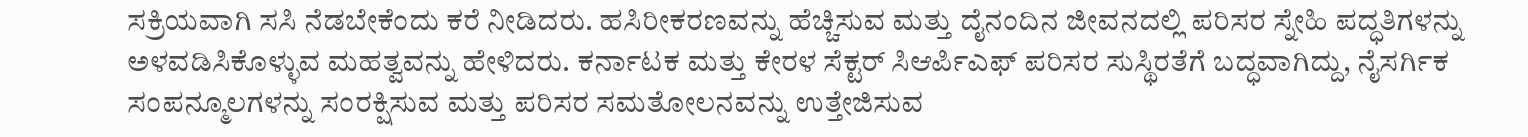ಸಕ್ರಿಯವಾಗಿ ಸಸಿ ನೆಡಬೇಕೆಂದು ಕರೆ ನೀಡಿದರು. ಹಸಿರೀಕರಣವನ್ನು ಹೆಚ್ಚಿಸುವ ಮತ್ತು ದೈನಂದಿನ ಜೀವನದಲ್ಲಿ ಪರಿಸರ ಸ್ನೇಹಿ ಪದ್ಧತಿಗಳನ್ನು ಅಳವಡಿಸಿಕೊಳ್ಳುವ ಮಹತ್ವವನ್ನು ಹೇಳಿದರು. ಕರ್ನಾಟಕ ಮತ್ತು ಕೇರಳ ಸೆಕ್ಟರ್ ಸಿಆರ್ಪಿಎಫ್ ಪರಿಸರ ಸುಸ್ಥಿರತೆಗೆ ಬದ್ಧವಾಗಿದ್ದು, ನೈಸರ್ಗಿಕ ಸಂಪನ್ಮೂಲಗಳನ್ನು ಸಂರಕ್ಷಿಸುವ ಮತ್ತು ಪರಿಸರ ಸಮತೋಲನವನ್ನು ಉತ್ತೇಜಿಸುವ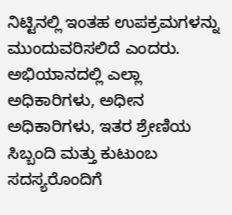ನಿಟ್ಟಿನಲ್ಲಿ ಇಂತಹ ಉಪಕ್ರಮಗಳನ್ನು ಮುಂದುವರಿಸಲಿದೆ ಎಂದರು. ಅಭಿಯಾನದಲ್ಲಿ ಎಲ್ಲಾ ಅಧಿಕಾರಿಗಳು, ಅಧೀನ ಅಧಿಕಾರಿಗಳು, ಇತರ ಶ್ರೇಣಿಯ ಸಿಬ್ಬಂದಿ ಮತ್ತು ಕುಟುಂಬ ಸದಸ್ಯರೊಂದಿಗೆ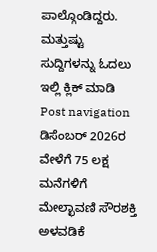ಪಾಲ್ಗೊಂಡಿದ್ದರು. ಮತ್ತುಷ್ಟು ಸುದ್ದಿಗಳನ್ನು ಓದಲು ಇಲ್ಲಿ ಕ್ಲಿಕ್ ಮಾಡಿ Post navigation ಡಿಸೆಂಬರ್ 2026ರ ವೇಳೆಗೆ 75 ಲಕ್ಷ ಮನೆಗಳಿಗೆ ಮೇಲ್ಛಾವಣಿ ಸೌರಶಕ್ತಿ ಅಳವಡಿಕೆ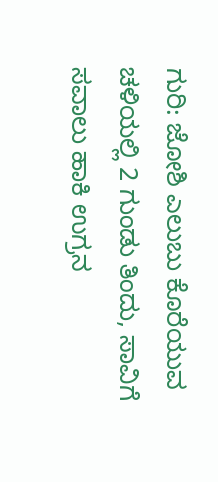ಗುರಿ: ಜೋಶಿ ಎಲುಬು ಕೊರೆಯುವ ಚಳಿಯಲ್ಲಿ 2 ಗುಂಡು ತಿಂದು, ಸಾವಿಗೆ ಸವಾಲು ಹಾಕಿ ಉಗ್ರನ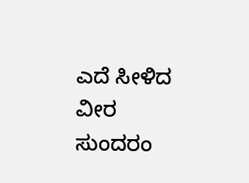ಎದೆ ಸೀಳಿದ ವೀರ ಸುಂದರಂ